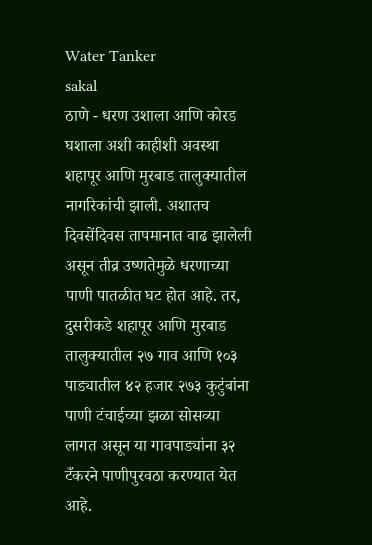Water Tanker
sakal
ठाणे - धरण उशाला आणि कोरड घशाला अशी काहीशी अवस्था शहापूर आणि मुरबाड तालुक्यातील नागरिकांची झाली. अशातच दिवसेंदिवस तापमानात वाढ झालेली असून तीव्र उष्णतेमुळे धरणाच्या पाणी पातळीत घट होत आहे. तर, दुसरीकडे शहापूर आणि मुरबाड तालुक्यातील २७ गाव आणि १०३ पाड्यातील ४२ हजार २७३ कुटुंबांना पाणी टंचाईच्या झळा सोसव्या लागत असून या गावपाड्यांना ३२ टँकरने पाणीपुरवठा करण्यात येत आहे.